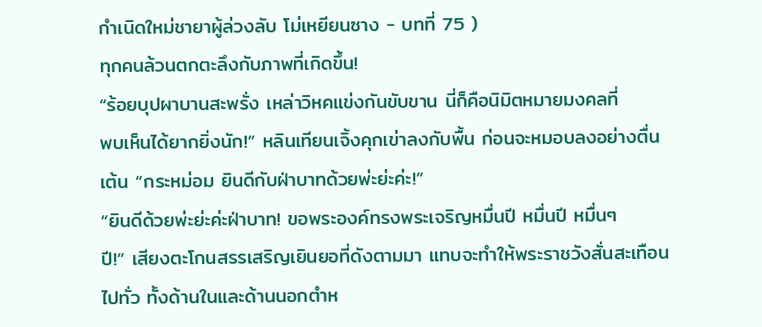กำเนิดใหม่ชายาผู้ล่วงลับ โม่เหยียนซาง - บทที่ 75 )
ทุกคนล้วนตกตะลึงกับภาพที่เกิดขึ้น!
“ร้อยบุปผาบานสะพรั่ง เหล่าวิหคแข่งกันขับขาน นี่ก็คือนิมิตหมายมงคลที่
พบเห็นได้ยากยิ่งนัก!” หลินเทียนเจิ้งคุกเข่าลงกับพื้น ก่อนจะหมอบลงอย่างตื่น
เต้น “กระหม่อม ยินดีกับฝ่าบาทด้วยพ่ะย่ะค่ะ!”
“ยินดีด้วยพ่ะย่ะค่ะฝ่าบาท! ขอพระองค์ทรงพระเจริญหมื่นปี หมื่นปี หมื่นๆ
ปี!” เสียงตะโกนสรรเสริญเยินยอที่ดังตามมา แทบจะทำให้พระราชวังสั่นสะเทือน
ไปทั่ว ทั้งด้านในและด้านนอกตำห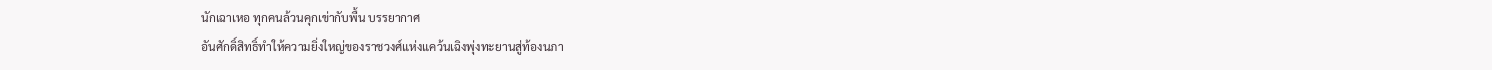นักเฉาเหอ ทุกคนล้วนคุกเข่ากับพื้น บรรยากาศ
อันศักดิ์สิทธิ์ทำให้ความยิ่งใหญ่ของราชวงศ์แห่งแคว้นเฉิงพุ่งทะยานสู่ท้องนภา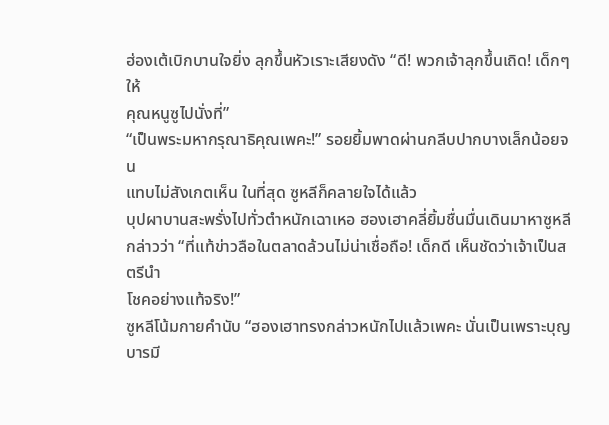ฮ่องเต้เบิกบานใจยิ่ง ลุกขึ้นหัวเราะเสียงดัง “ดี! พวกเจ้าลุกขึ้นเถิด! เด็กๆ ให้
คุณหนูซูไปนั่งที่”
“เป็นพระมหากรุณาธิคุณเพคะ!” รอยยิ้มพาดผ่านกลีบปากบางเล็กน้อยจน
แทบไม่สังเกตเห็น ในที่สุด ซูหลีก็คลายใจได้แล้ว
บุปผาบานสะพรั่งไปทั่วตำหนักเฉาเหอ ฮองเฮาคลี่ยิ้มชื่นมื่นเดินมาหาซูหลี
กล่าวว่า “ที่แท้ข่าวลือในตลาดล้วนไม่น่าเชื่อถือ! เด็กดี เห็นชัดว่าเจ้าเป็นสตรีนำ
โชคอย่างแท้จริง!”
ซูหลีโน้มกายคำนับ “ฮองเฮาทรงกล่าวหนักไปแล้วเพคะ นั่นเป็นเพราะบุญ
บารมี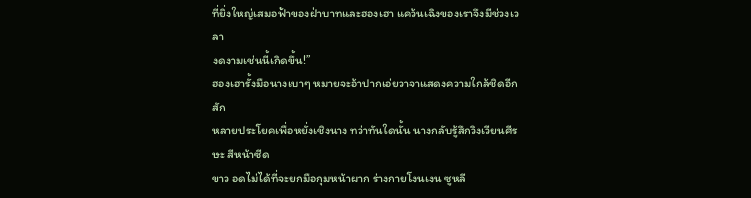ที่ยิ่งใหญ่เสมอฟ้าของฝ่าบาทและฮองเฮา แคว้นเฉิงของเราจึงมีช่วงเวลา
งดงามเช่นนี้เกิดขึ้น!”
ฮองเฮารั้งมือนางเบาๆ หมายจะอ้าปากเอ่ยวาจาแสดงความใกล้ชิดอีกสัก
หลายประโยคเพื่อหยั่งเชิงนาง ทว่าทันใดนั้น นางกลับรู้สึกวิงเวียนศีรษะ สีหน้าซีด
ขาว อดไม่ได้ที่จะยกมือกุมหน้าผาก ร่างกายโงนเงน ซูหลี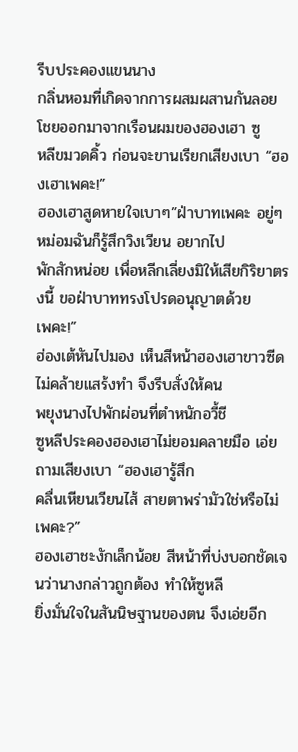รีบประคองแขนนาง
กลิ่นหอมที่เกิดจากการผสมผสานกันลอยโชยออกมาจากเรือนผมของฮองเฮา ซู
หลีขมวดคิ้ว ก่อนจะขานเรียกเสียงเบา “ฮองเฮาเพคะ!”
ฮองเฮาสูดหายใจเบาๆ”ฝ่าบาทเพคะ อยู่ๆ หม่อมฉันก็รู้สึกวิงเวียน อยากไป
พักสักหน่อย เพื่อหลีกเลี่ยงมิให้เสียกิริยาตรงนี้ ขอฝ่าบาททรงโปรดอนุญาตด้วย
เพคะ!”
ฮ่องเต้หันไปมอง เห็นสีหน้าฮองเฮาขาวซีด ไม่คล้ายแสร้งทำ จึงรีบสั่งให้คน
พยุงนางไปพักผ่อนที่ตำหนักอวี้ชี
ซูหลีประคองฮองเฮาไม่ยอมคลายมือ เอ่ยถามเสียงเบา “ฮองเฮารู้สึก
คลื่นเหียนเวียนไส้ สายตาพร่ามัวใช่หรือไม่เพคะ?”
ฮองเฮาชะงักเล็กน้อย สีหน้าที่บ่งบอกชัดเจนว่านางกล่าวถูกต้อง ทำให้ซูหลี
ยิ่งมั่นใจในสันนิษฐานของตน จึงเอ่ยอีก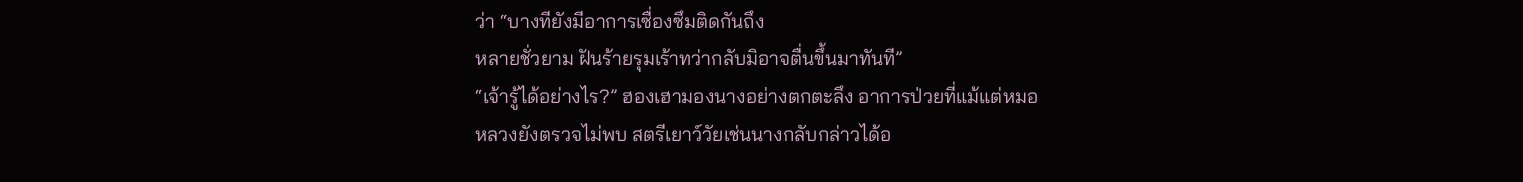ว่า “บางทียังมีอาการเซื่องซึมติดกันถึง
หลายชั่วยาม ฝันร้ายรุมเร้าทว่ากลับมิอาจตื่นขึ้นมาทันที”
“เจ้ารู้ได้อย่างไร?” ฮองเฮามองนางอย่างตกตะลึง อาการป่วยที่แม้แต่หมอ
หลวงยังตรวจไม่พบ สตรีเยาว์วัยเช่นนางกลับกล่าวได้อ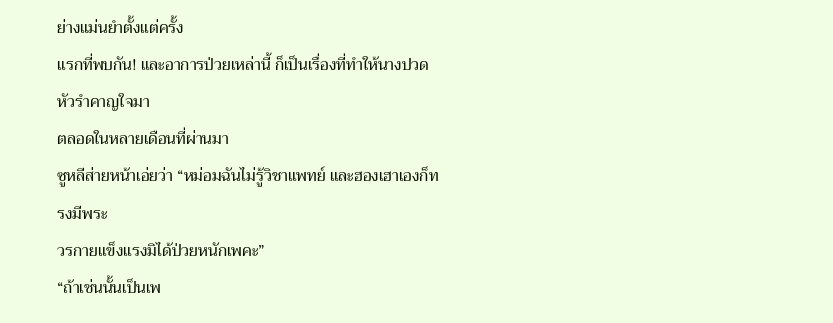ย่างแม่นยำตั้งแต่ครั้ง
แรกที่พบกัน! และอาการป่วยเหล่านี้ ก็เป็นเรื่องที่ทำให้นางปวดหัวรำคาญใจมา
ตลอดในหลายเดือนที่ผ่านมา
ซูหลีส่ายหน้าเอ่ยว่า “หม่อมฉันไม่รู้วิชาแพทย์ และฮองเฮาเองก็ทรงมีพระ
วรกายแข็งแรงมิได้ป่วยหนักเพคะ”
“ถ้าเช่นนั้นเป็นเพ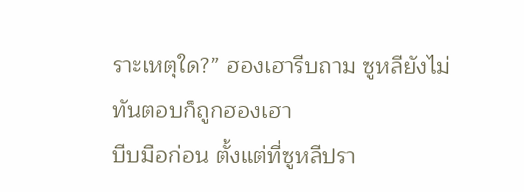ราะเหตุใด?” ฮองเฮารีบถาม ซูหลียังไม่ทันตอบก็ถูกฮองเฮา
บีบมือก่อน ตั้งแต่ที่ซูหลีปรา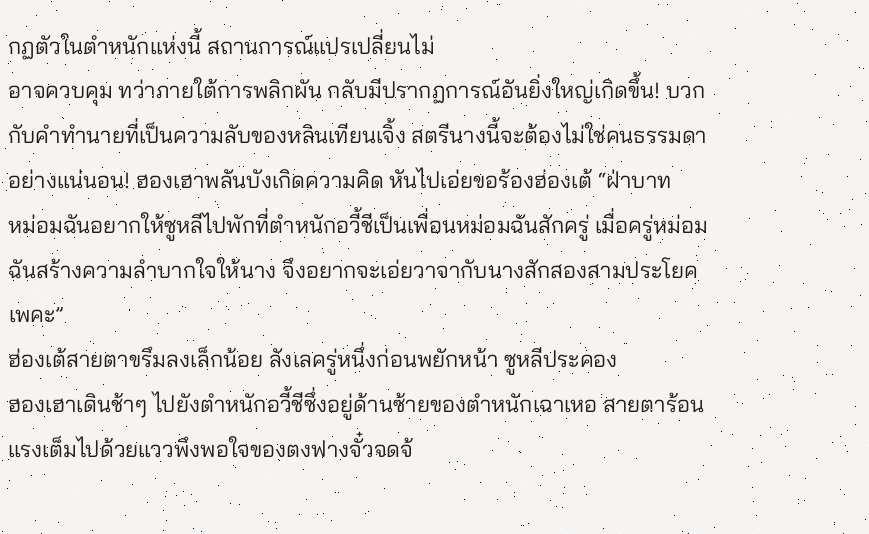กฏตัวในตำหนักแห่งนี้ สถานการณ์แปรเปลี่ยนไม่
อาจควบคุม ทว่าภายใต้การพลิกผัน กลับมีปรากฏการณ์อันยิ่งใหญ่เกิดขึ้น! บวก
กับคำทำนายที่เป็นความลับของหลินเทียนเจิ้ง สตรีนางนี้จะต้องไม่ใช่คนธรรมดา
อย่างแน่นอน! ฮองเฮาพลันบังเกิดความคิด หันไปเอ่ยขอร้องฮ่องเต้ “ฝ่าบาท
หม่อมฉันอยากให้ซูหลีไปพักที่ตำหนักอวี้ชีเป็นเพื่อนหม่อมฉันสักครู่ เมื่อครู่หม่อม
ฉันสร้างความลำบากใจให้นาง จึงอยากจะเอ่ยวาจากับนางสักสองสามประโยค
เพคะ”
ฮ่องเต้สายตาขรึมลงเล็กน้อย ลังเลครู่หนึ่งก่อนพยักหน้า ซูหลีประคอง
ฮองเฮาเดินช้าๆ ไปยังตำหนักอวี้ชีซึ่งอยู่ด้านซ้ายของตำหนักเฉาเหอ สายตาร้อน
แรงเต็มไปด้วยแววพึงพอใจของตงฟางจั๋วจดจ้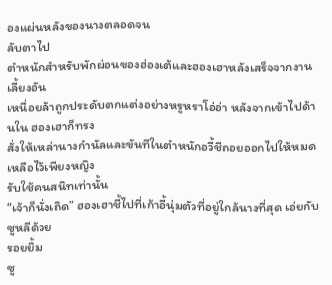องแผ่นหลังของนางตลอดจน
ลับตาไป
ตำหนักสำหรับพักผ่อนของฮ่องเต้และฮองเฮาหลังเสร็จจากงานเลี้ยงอัน
เหนื่อยล้าถูกประดับตกแต่งอย่างหรูหราโอ่อ่า หลังจากเข้าไปด้านใน ฮองเฮาก็ทรง
สั่งให้เหล่านางกำนัลและขันทีในตำหนักอวี้ชีถอยออกไปให้หมด เหลือไว้เพียงหญิง
รับใช้คนสนิทเท่านั้น
“เจ้าก็นั่งเถิด” ฮองเฮาชี้ไปที่เก้าอี้นุ่มตัวที่อยู่ใกล้นางที่สุด เอ่ยกับซูหลีด้วย
รอยยิ้ม
ซู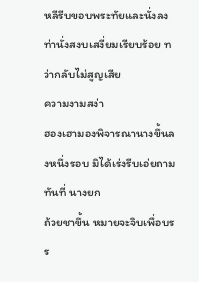หลีรีบขอบพระทัยและนั่งลง ท่านั่งสงบเสงี่ยมเรียบร้อย ทว่ากลับไม่สูญเสีย
ความงามสง่า
ฮองเฮามองพิจารณานางขึ้นลงหนึ่งรอบ มิได้เร่งรีบเอ่ยถามทันที่ นางยก
ถ้วยชาขึ้น หมายจะจิบเพื่อบรร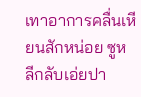เทาอาการคลื่นเหียนสักหน่อย ซูหลีกลับเอ่ยปา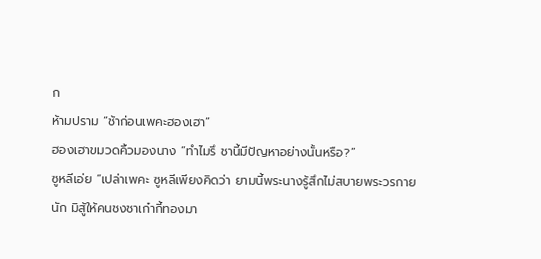ก
ห้ามปราม “ช้าก่อนเพคะฮองเฮา”
ฮองเฮาขมวดคิ้วมองนาง “ทำไมรึ ชานี้มีปัญหาอย่างนั้นหรือ?”
ซูหลีเอ่ย “เปล่าเพคะ ซูหลีเพียงคิดว่า ยามนี้พระนางรู้สึกไม่สบายพระวรกาย
นัก มิสู้ให้คนชงชาเก๋ากี้ทองมา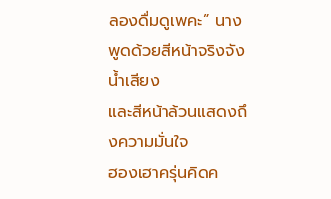ลองดื่มดูเพคะ” นางพูดด้วยสีหน้าจริงจัง น้ำเสียง
และสีหน้าล้วนแสดงถึงความมั่นใจ
ฮองเฮาครุ่นคิดค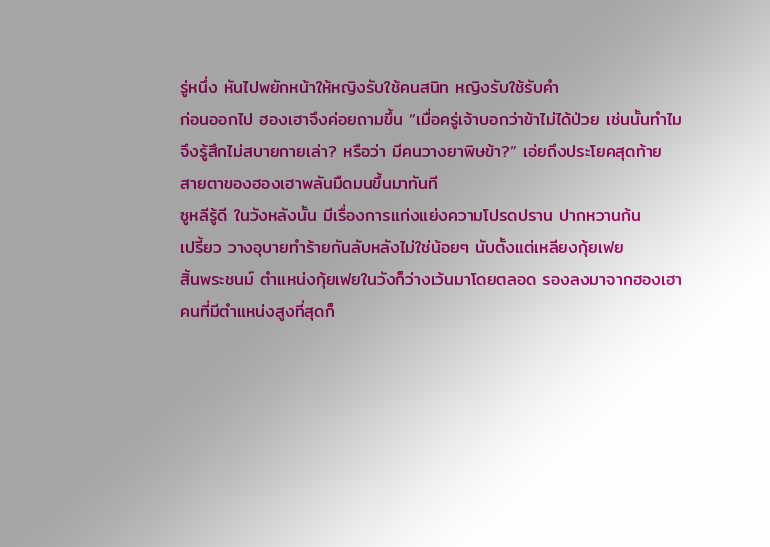รู่หนึ่ง หันไปพยักหน้าให้หญิงรับใช้คนสนิท หญิงรับใช้รับคำ
ก่อนออกไป ฮองเฮาจึงค่อยถามขึ้น “เมื่อครู่เจ้าบอกว่าข้าไม่ได้ป่วย เช่นนั้นทำไม
จึงรู้สึกไม่สบายกายเล่า? หรือว่า มีคนวางยาพิษข้า?” เอ่ยถึงประโยคสุดท้าย
สายตาของฮองเฮาพลันมืดมนขึ้นมาทันที
ซูหลีรู้ดี ในวังหลังนั้น มีเรื่องการแก่งแย่งความโปรดปราน ปากหวานก้น
เปรี้ยว วางอุบายทำร้ายกันลับหลังไม่ใช่น้อยๆ นับตั้งแต่เหลียงกุ้ยเฟย
สิ้นพระชนม์ ตำแหน่งกุ้ยเฟยในวังก็ว่างเว้นมาโดยตลอด รองลงมาจากฮองเฮา
คนที่มีตำแหน่งสูงที่สุดก็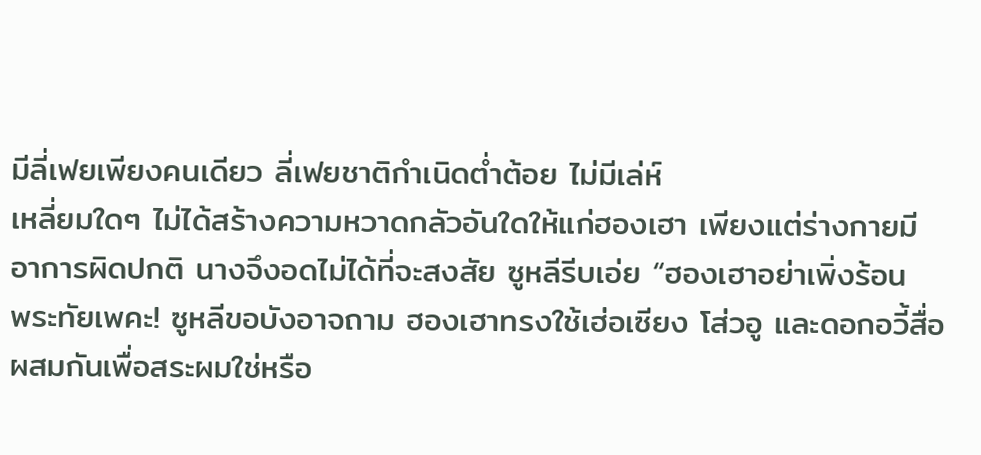มีลี่เฟยเพียงคนเดียว ลี่เฟยชาติกำเนิดต่ำต้อย ไม่มีเล่ห์
เหลี่ยมใดๆ ไม่ได้สร้างความหวาดกลัวอันใดให้แก่ฮองเฮา เพียงแต่ร่างกายมี
อาการผิดปกติ นางจึงอดไม่ได้ที่จะสงสัย ซูหลีรีบเอ่ย “ฮองเฮาอย่าเพิ่งร้อน
พระทัยเพคะ! ซูหลีขอบังอาจถาม ฮองเฮาทรงใช้เฮ่อเซียง โส่วอู และดอกอวี้สื่อ
ผสมกันเพื่อสระผมใช่หรือ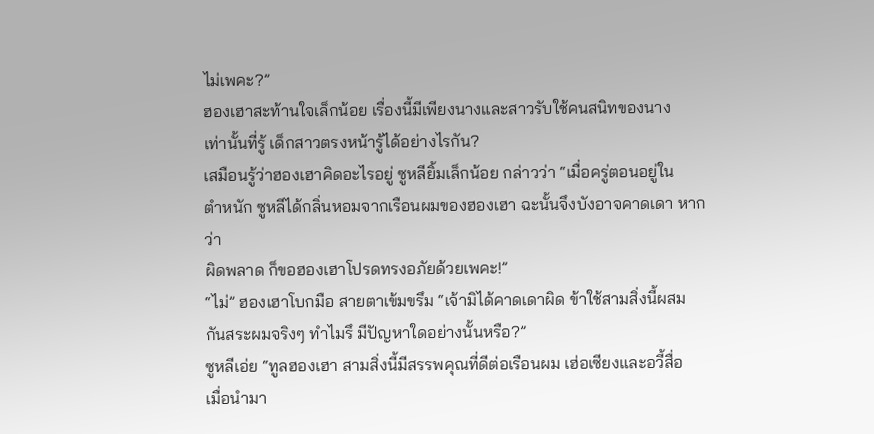ไม่เพคะ?”
ฮองเฮาสะท้านใจเล็กน้อย เรื่องนี้มีเพียงนางและสาวรับใช้คนสนิทของนาง
เท่านั้นที่รู้ เด็กสาวตรงหน้ารู้ได้อย่างไรกัน?
เสมือนรู้ว่าฮองเฮาคิดอะไรอยู่ ซูหลียิ้มเล็กน้อย กล่าวว่า “เมื่อครู่ตอนอยู่ใน
ตำหนัก ซูหลีได้กลิ่นหอมจากเรือนผมของฮองเฮา ฉะนั้นจึงบังอาจคาดเดา หากว่า
ผิดพลาด ก็ขอฮองเฮาโปรดทรงอภัยด้วยเพคะ!”
“ไม่” ฮองเฮาโบกมือ สายตาเข้มขรึม “เจ้ามิได้คาดเดาผิด ข้าใช้สามสิ่งนี้ผสม
กันสระผมจริงๆ ทำไมรึ มีปัญหาใดอย่างนั้นหรือ?”
ซูหลีเอ่ย “ทูลฮองเฮา สามสิ่งนี้มีสรรพคุณที่ดีต่อเรือนผม เฮ่อเซียงและอวี้สื่อ
เมื่อนำมา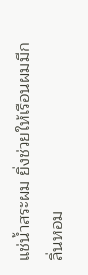แช่น้ำสระผม ยิ่งช่วยให้เรือนผมมีกลิ่นหอม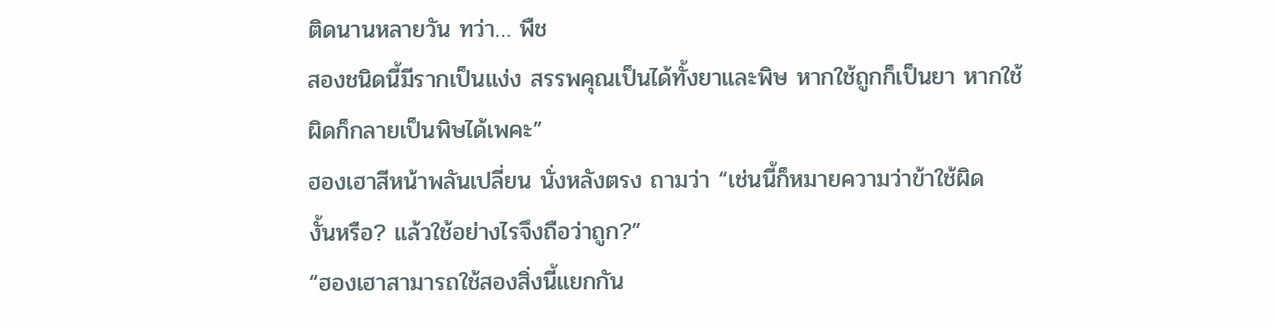ติดนานหลายวัน ทว่า… พืช
สองชนิดนี้มีรากเป็นแง่ง สรรพคุณเป็นได้ทั้งยาและพิษ หากใช้ถูกก็เป็นยา หากใช้
ผิดก็กลายเป็นพิษได้เพคะ”
ฮองเฮาสีหน้าพลันเปลี่ยน นั่งหลังตรง ถามว่า “เช่นนี้ก็หมายความว่าข้าใช้ผิด
งั้นหรือ? แล้วใช้อย่างไรจึงถือว่าถูก?”
“ฮองเฮาสามารถใช้สองสิ่งนี้แยกกัน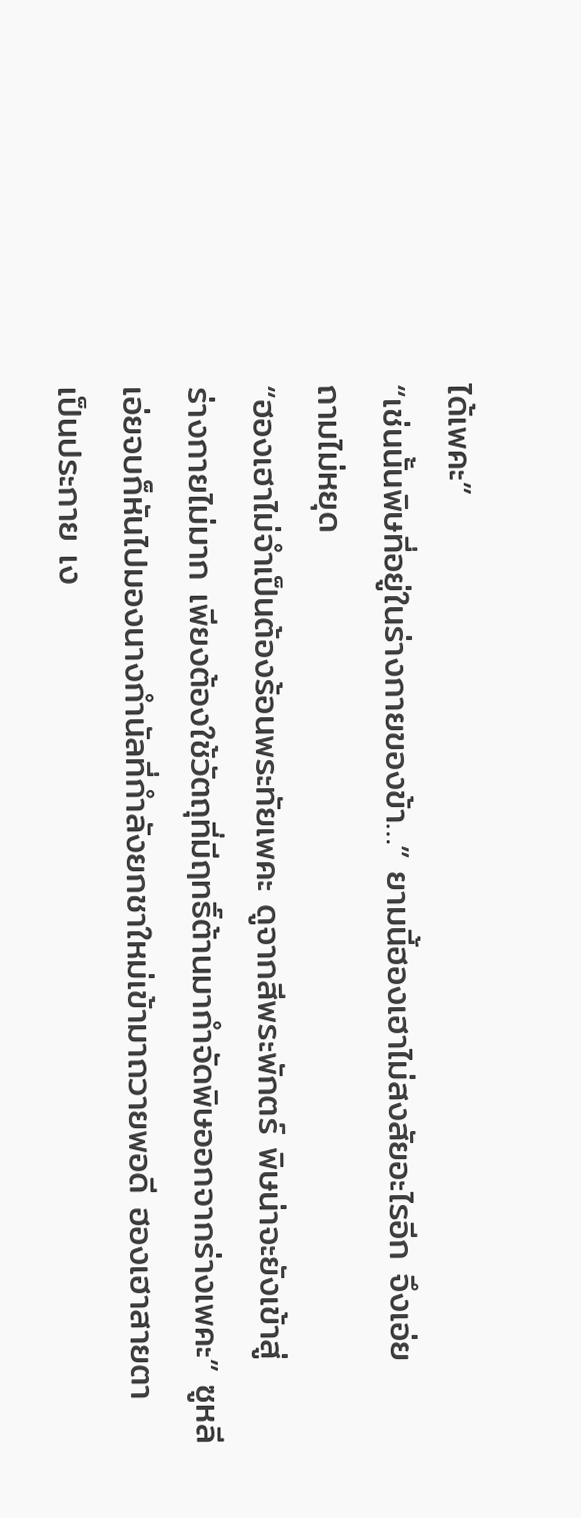ได้เพคะ”
“เช่นนั้นพิษที่อยู่ในร่างกายของข้า…” ยามนี้ฮองเฮาไม่สงสัยอะไรอีก จึงเอ่ย
ถามไม่หยุด
“ฮองเฮาไม่จำเป็นต้องร้อนพระทัยเพคะ ดูจากสีพระพักตร์ พิษน่าจะยังเข้าสู่
ร่างกายไม่มาก เพียงต้องใช้วัตถุที่มีฤทธิ์ต้านมากำจัดพิษออกจากร่างเพคะ” ซูหลี
เอ่ยจบก็หันไปมองนางกำนัลที่กำลังยกชาใหม่เข้ามาถวายพอดี ฮองเฮาสายตา
เป็นประกาย เง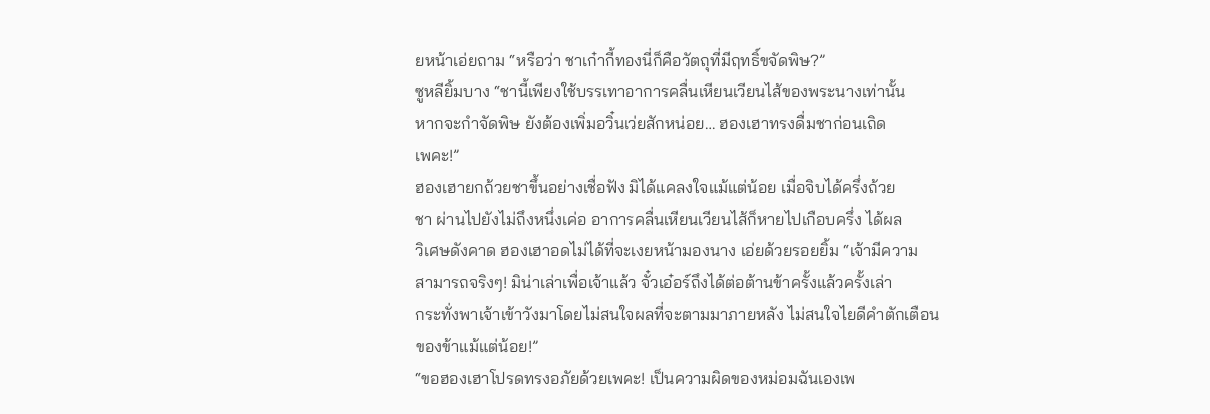ยหน้าเอ่ยถาม “หรือว่า ชาเก๋ากี้ทองนี่ก็คือวัตถุที่มีฤทธิ์ขจัดพิษ?”
ซูหลียิ้มบาง “ชานี้เพียงใช้บรรเทาอาการคลื่นเหียนเวียนไส้ของพระนางเท่านั้น
หากจะกำจัดพิษ ยังต้องเพิ่มอวิ๋นเว่ยสักหน่อย… ฮองเฮาทรงดื่มชาก่อนเถิด
เพคะ!”
ฮองเฮายกถ้วยชาขึ้นอย่างเชื่อฟัง มิได้แคลงใจแม้แต่น้อย เมื่อจิบได้ครึ่งถ้วย
ชา ผ่านไปยังไม่ถึงหนึ่งเค่อ อาการคลื่นเหียนเวียนไส้ก็หายไปเกือบครึ่ง ได้ผล
วิเศษดังคาด ฮองเฮาอดไม่ได้ที่จะเงยหน้ามองนาง เอ่ยด้วยรอยยิ้ม “เจ้ามีความ
สามารถจริงๆ! มิน่าเล่าเพื่อเจ้าแล้ว จั๋วเอ๋อร์ถึงได้ต่อต้านข้าครั้งแล้วครั้งเล่า
กระทั่งพาเจ้าเข้าวังมาโดยไม่สนใจผลที่จะตามมาภายหลัง ไม่สนใจไยดีคำตักเตือน
ของข้าแม้แต่น้อย!”
“ขอฮองเฮาโปรดทรงอภัยด้วยเพคะ! เป็นความผิดของหม่อมฉันเองเพ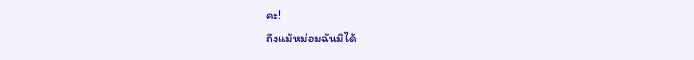คะ!
ถึงแม้หม่อมฉันมิได้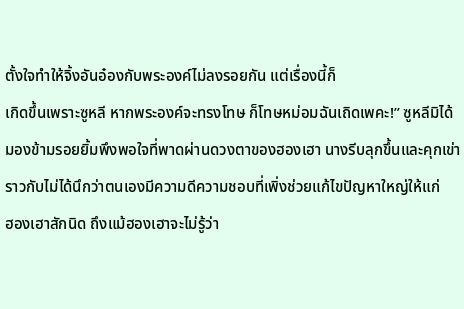ตั้งใจทำให้จิ้งอันอ๋องกับพระองค์ไม่ลงรอยกัน แต่เรื่องนี้ก็
เกิดขึ้นเพราะซูหลี หากพระองค์จะทรงโทษ ก็โทษหม่อมฉันเถิดเพคะ!” ซูหลีมิได้
มองข้ามรอยยิ้มพึงพอใจที่พาดผ่านดวงตาของฮองเฮา นางรีบลุกขึ้นและคุกเข่า
ราวกับไม่ได้นึกว่าตนเองมีความดีความชอบที่เพิ่งช่วยแก้ไขปัญหาใหญ่ให้แก่
ฮองเฮาสักนิด ถึงแม้ฮองเฮาจะไม่รู้ว่า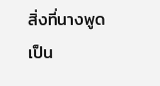สิ่งที่นางพูดเป็น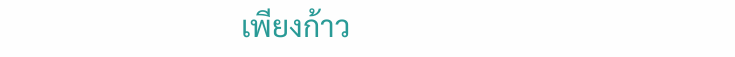เพียงก้าว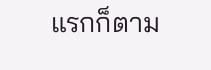แรกก็ตาม